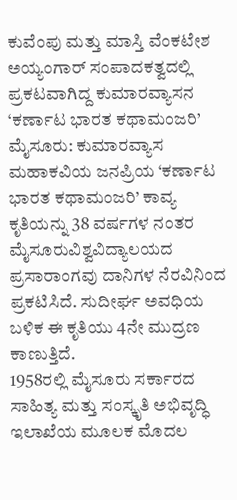ಕುವೆಂಪು ಮತ್ತು ಮಾಸ್ತಿ ವೆಂಕಟೇಶ ಅಯ್ಯಂಗಾರ್ ಸಂಪಾದಕತ್ವದಲ್ಲಿ ಪ್ರಕಟವಾಗಿದ್ದ ಕುಮಾರವ್ಯಾಸನ ‘ಕರ್ಣಾಟ ಭಾರತ ಕಥಾಮಂಜರಿ’
ಮೈಸೂರು: ಕುಮಾರವ್ಯಾಸ ಮಹಾಕವಿಯ ಜನಪ್ರಿಯ ‘ಕರ್ಣಾಟ ಭಾರತ ಕಥಾಮಂಜರಿ’ ಕಾವ್ಯ ಕೃತಿಯನ್ನು 38 ವರ್ಷಗಳ ನಂತರ ಮೈಸೂರುವಿಶ್ವವಿದ್ಯಾಲಯದ ಪ್ರಸಾರಾಂಗವು ದಾನಿಗಳ ನೆರವಿನಿಂದ ಪ್ರಕಟಿಸಿದೆ. ಸುದೀರ್ಘ ಅವಧಿಯ ಬಳಿಕ ಈ ಕೃತಿಯು 4ನೇ ಮುದ್ರಣ ಕಾಣುತ್ತಿದೆ.
1958ರಲ್ಲಿ ಮೈಸೂರು ಸರ್ಕಾರದ ಸಾಹಿತ್ಯ ಮತ್ತು ಸಂಸ್ಕೃತಿ ಅಭಿವೃದ್ಧಿ ಇಲಾಖೆಯ ಮೂಲಕ ಮೊದಲ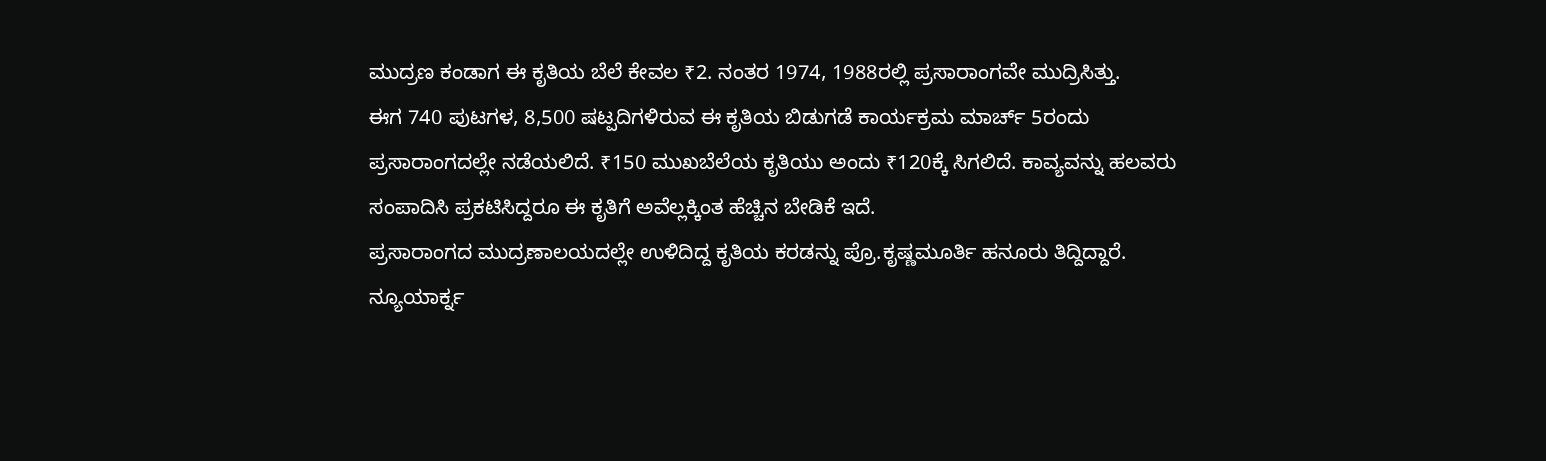ಮುದ್ರಣ ಕಂಡಾಗ ಈ ಕೃತಿಯ ಬೆಲೆ ಕೇವಲ ₹2. ನಂತರ 1974, 1988ರಲ್ಲಿ ಪ್ರಸಾರಾಂಗವೇ ಮುದ್ರಿಸಿತ್ತು.
ಈಗ 740 ಪುಟಗಳ, 8,500 ಷಟ್ಪದಿಗಳಿರುವ ಈ ಕೃತಿಯ ಬಿಡುಗಡೆ ಕಾರ್ಯಕ್ರಮ ಮಾರ್ಚ್ 5ರಂದು ಪ್ರಸಾರಾಂಗದಲ್ಲೇ ನಡೆಯಲಿದೆ. ₹150 ಮುಖಬೆಲೆಯ ಕೃತಿಯು ಅಂದು ₹120ಕ್ಕೆ ಸಿಗಲಿದೆ. ಕಾವ್ಯವನ್ನು ಹಲವರು ಸಂಪಾದಿಸಿ ಪ್ರಕಟಿಸಿದ್ದರೂ ಈ ಕೃತಿಗೆ ಅವೆಲ್ಲಕ್ಕಿಂತ ಹೆಚ್ಚಿನ ಬೇಡಿಕೆ ಇದೆ.
ಪ್ರಸಾರಾಂಗದ ಮುದ್ರಣಾಲಯದಲ್ಲೇ ಉಳಿದಿದ್ದ ಕೃತಿಯ ಕರಡನ್ನು ಪ್ರೊ.ಕೃಷ್ಣಮೂರ್ತಿ ಹನೂರು ತಿದ್ದಿದ್ದಾರೆ. ನ್ಯೂಯಾರ್ಕ್ನ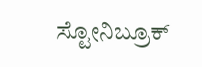ಸ್ಟೋನಿಬ್ರೂಕ್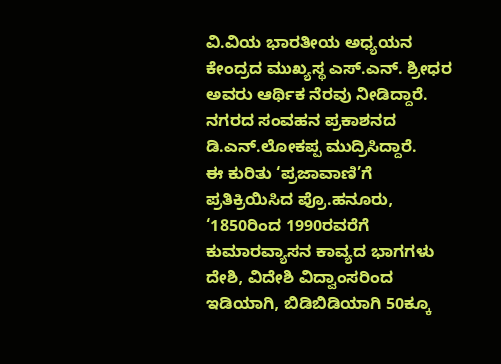ವಿ.ವಿಯ ಭಾರತೀಯ ಅಧ್ಯಯನ ಕೇಂದ್ರದ ಮುಖ್ಯಸ್ಥ ಎಸ್.ಎನ್. ಶ್ರೀಧರ ಅವರು ಆರ್ಥಿಕ ನೆರವು ನೀಡಿದ್ದಾರೆ. ನಗರದ ಸಂವಹನ ಪ್ರಕಾಶನದ ಡಿ.ಎನ್.ಲೋಕಪ್ಪ ಮುದ್ರಿಸಿದ್ದಾರೆ.
ಈ ಕುರಿತು ‘ಪ್ರಜಾವಾಣಿ’ಗೆ ಪ್ರತಿಕ್ರಿಯಿಸಿದ ಪ್ರೊ.ಹನೂರು, ‘1850ರಿಂದ 1990ರವರೆಗೆ ಕುಮಾರವ್ಯಾಸನ ಕಾವ್ಯದ ಭಾಗಗಳು ದೇಶಿ, ವಿದೇಶಿ ವಿದ್ವಾಂಸರಿಂದ ಇಡಿಯಾಗಿ, ಬಿಡಿಬಿಡಿಯಾಗಿ 50ಕ್ಕೂ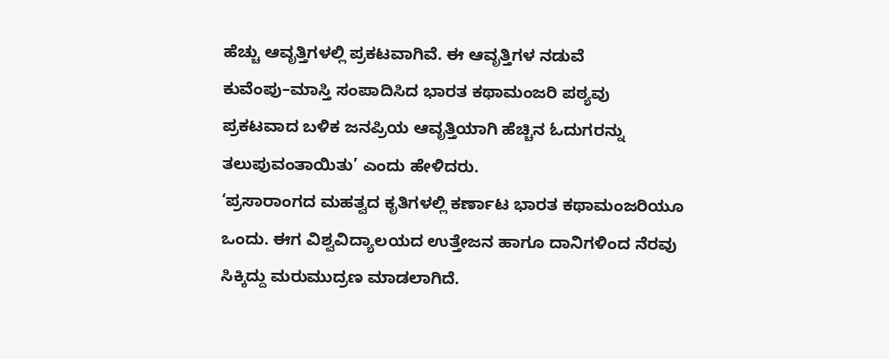ಹೆಚ್ಚು ಆವೃತ್ತಿಗಳಲ್ಲಿ ಪ್ರಕಟವಾಗಿವೆ. ಈ ಆವೃತ್ತಿಗಳ ನಡುವೆ ಕುವೆಂಪು–ಮಾಸ್ತಿ ಸಂಪಾದಿಸಿದ ಭಾರತ ಕಥಾಮಂಜರಿ ಪಠ್ಯವು ಪ್ರಕಟವಾದ ಬಳಿಕ ಜನಪ್ರಿಯ ಆವೃತ್ತಿಯಾಗಿ ಹೆಚ್ಚಿನ ಓದುಗರನ್ನು ತಲುಪುವಂತಾಯಿತು’ ಎಂದು ಹೇಳಿದರು.
‘ಪ್ರಸಾರಾಂಗದ ಮಹತ್ವದ ಕೃತಿಗಳಲ್ಲಿ ಕರ್ಣಾಟ ಭಾರತ ಕಥಾಮಂಜರಿಯೂ ಒಂದು. ಈಗ ವಿಶ್ವವಿದ್ಯಾಲಯದ ಉತ್ತೇಜನ ಹಾಗೂ ದಾನಿಗಳಿಂದ ನೆರವು ಸಿಕ್ಕಿದ್ದು ಮರುಮುದ್ರಣ ಮಾಡಲಾಗಿದೆ.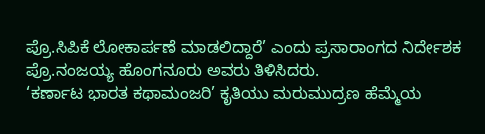ಪ್ರೊ.ಸಿಪಿಕೆ ಲೋಕಾರ್ಪಣೆ ಮಾಡಲಿದ್ದಾರೆ’ ಎಂದು ಪ್ರಸಾರಾಂಗದ ನಿರ್ದೇಶಕ ಪ್ರೊ.ನಂಜಯ್ಯ ಹೊಂಗನೂರು ಅವರು ತಿಳಿಸಿದರು.
‘ಕರ್ಣಾಟ ಭಾರತ ಕಥಾಮಂಜರಿ’ ಕೃತಿಯು ಮರುಮುದ್ರಣ ಹೆಮ್ಮೆಯ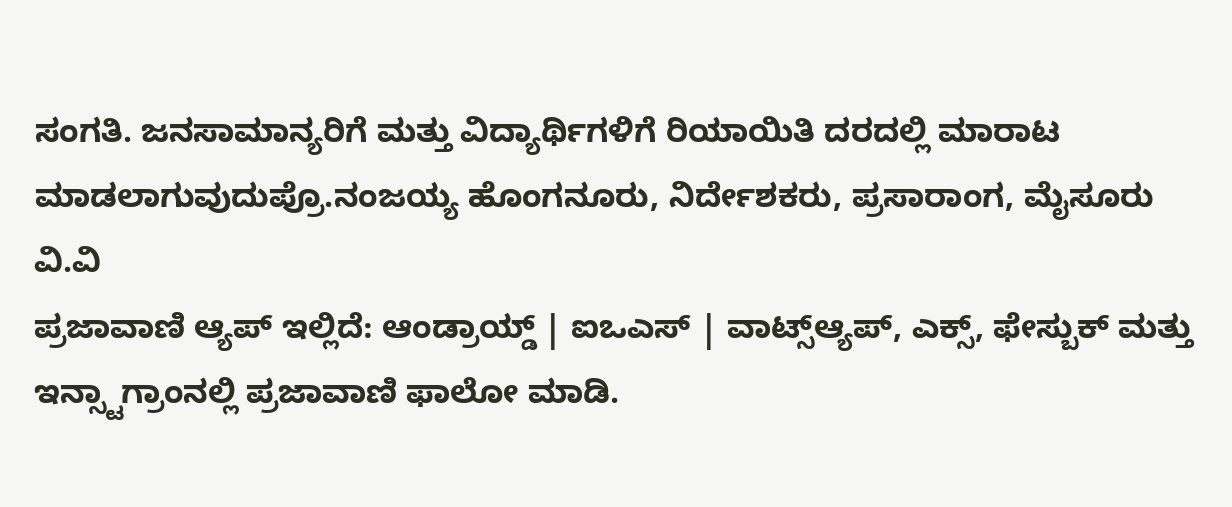ಸಂಗತಿ. ಜನಸಾಮಾನ್ಯರಿಗೆ ಮತ್ತು ವಿದ್ಯಾರ್ಥಿಗಳಿಗೆ ರಿಯಾಯಿತಿ ದರದಲ್ಲಿ ಮಾರಾಟ ಮಾಡಲಾಗುವುದುಪ್ರೊ.ನಂಜಯ್ಯ ಹೊಂಗನೂರು, ನಿರ್ದೇಶಕರು, ಪ್ರಸಾರಾಂಗ, ಮೈಸೂರು ವಿ.ವಿ
ಪ್ರಜಾವಾಣಿ ಆ್ಯಪ್ ಇಲ್ಲಿದೆ: ಆಂಡ್ರಾಯ್ಡ್ | ಐಒಎಸ್ | ವಾಟ್ಸ್ಆ್ಯಪ್, ಎಕ್ಸ್, ಫೇಸ್ಬುಕ್ ಮತ್ತು ಇನ್ಸ್ಟಾಗ್ರಾಂನಲ್ಲಿ ಪ್ರಜಾವಾಣಿ ಫಾಲೋ ಮಾಡಿ.